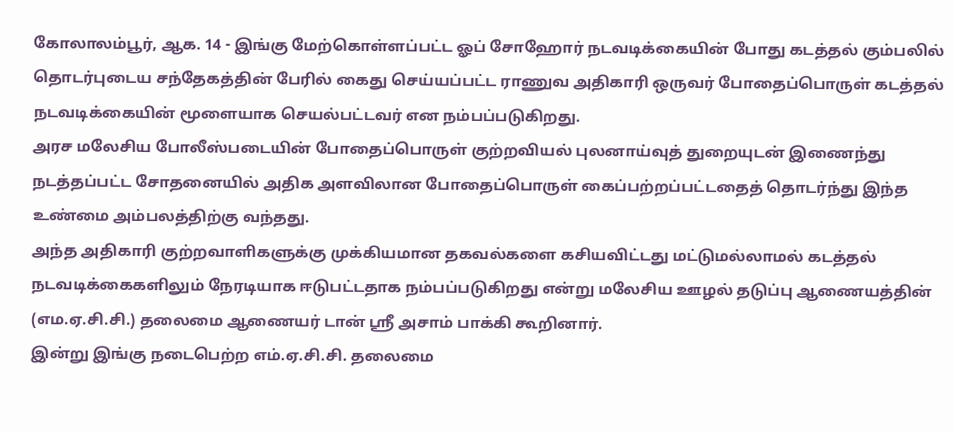கோலாலம்பூர், ஆக. 14 - இங்கு மேற்கொள்ளப்பட்ட ஓப் சோஹோர் நடவடிக்கையின் போது கடத்தல் கும்பலில் தொடர்புடைய சந்தேகத்தின் பேரில் கைது செய்யப்பட்ட ராணுவ அதிகாரி ஒருவர் போதைப்பொருள் கடத்தல் நடவடிக்கையின் மூளையாக செயல்பட்டவர் என நம்பப்படுகிறது.
அரச மலேசிய போலீஸ்படையின் போதைப்பொருள் குற்றவியல் புலனாய்வுத் துறையுடன் இணைந்து நடத்தப்பட்ட சோதனையில் அதிக அளவிலான போதைப்பொருள் கைப்பற்றப்பட்டதைத் தொடர்ந்து இந்த உண்மை அம்பலத்திற்கு வந்தது.
அந்த அதிகாரி குற்றவாளிகளுக்கு முக்கியமான தகவல்களை கசியவிட்டது மட்டுமல்லாமல் கடத்தல் நடவடிக்கைகளிலும் நேரடியாக ஈடுபட்டதாக நம்பப்படுகிறது என்று மலேசிய ஊழல் தடுப்பு ஆணையத்தின் (எம.ஏ.சி.சி.) தலைமை ஆணையர் டான் ஸ்ரீ அசாம் பாக்கி கூறினார்.
இன்று இங்கு நடைபெற்ற எம்.ஏ.சி.சி. தலைமை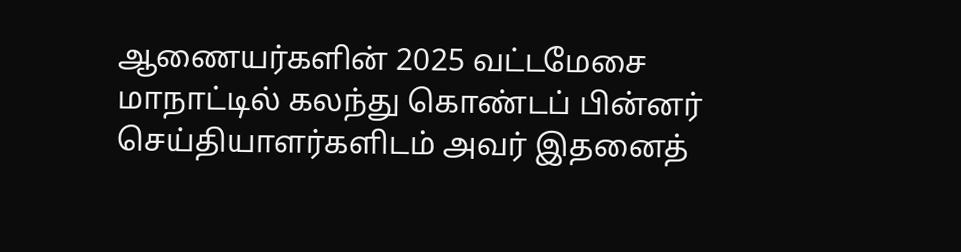ஆணையர்களின் 2025 வட்டமேசை மாநாட்டில் கலந்து கொண்டப் பின்னர் செய்தியாளர்களிடம் அவர் இதனைத்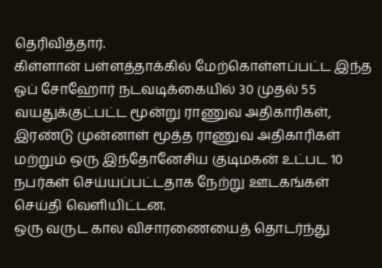தெரிவித்தார்.
கிள்ளான் பள்ளத்தாக்கில் மேற்கொள்ளப்பட்ட இந்த ஓப் சோஹோர் நடவடிக்கையில் 30 முதல் 55 வயதுக்குட்பட்ட மூன்று ராணுவ அதிகாரிகள், இரண்டு முன்னாள் மூத்த ராணுவ அதிகாரிகள் மற்றும் ஒரு இந்தோனேசிய குடிமகன் உட்பட 10 நபர்கள் செய்யப்பட்டதாக நேற்று ஊடகங்கள் செய்தி வெளியிட்டன.
ஒரு வருட கால விசாரணையைத் தொடர்ந்து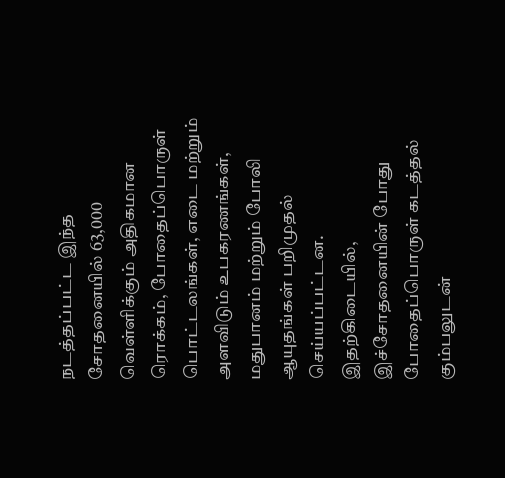நடத்தப்பட்ட இந்த சோதனையில் 63,000 வெள்ளிக்கும் அதிகமான ரொக்கம், போதைப்பொருள் பொட்டலங்கள், எடை மற்றும் அளவிடும் உபகரணங்கள், மதுபானம் மற்றும் போலி ஆயுதங்கள் பறிமுதல் செய்யப்பட்டன.
இதற்கிடையில், இச்சோதனையின் போது போதைப்பொருள் கடத்தல் கும்பலுடன்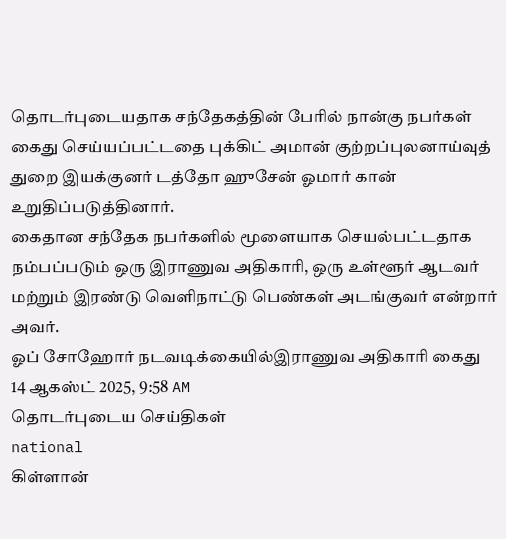தொடர்புடையதாக சந்தேகத்தின் பேரில் நான்கு நபர்கள் கைது செய்யப்பட்டதை புக்கிட் அமான் குற்றப்புலனாய்வுத் துறை இயக்குனர் டத்தோ ஹுசேன் ஓமார் கான் உறுதிப்படுத்தினார்.
கைதான சந்தேக நபர்களில் மூளையாக செயல்பட்டதாக நம்பப்படும் ஒரு இராணுவ அதிகாரி, ஒரு உள்ளூர் ஆடவர் மற்றும் இரண்டு வெளிநாட்டு பெண்கள் அடங்குவர் என்றார் அவர்.
ஓப் சோஹோர் நடவடிக்கையில்இராணுவ அதிகாரி கைது
14 ஆகஸ்ட் 2025, 9:58 AM
தொடர்புடைய செய்திகள்
national
கிள்ளான்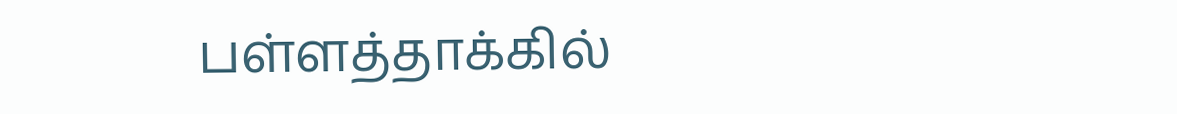பள்ளத்தாக்கில்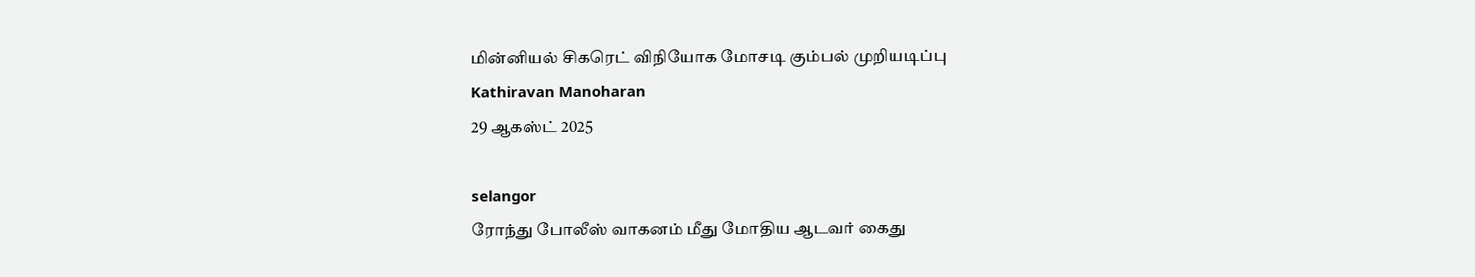மின்னியல் சிகரெட் விநியோக மோசடி கும்பல் முறியடிப்பு
Kathiravan Manoharan
29 ஆகஸ்ட் 2025

selangor
ரோந்து போலீஸ் வாகனம் மீது மோதிய ஆடவர் கைது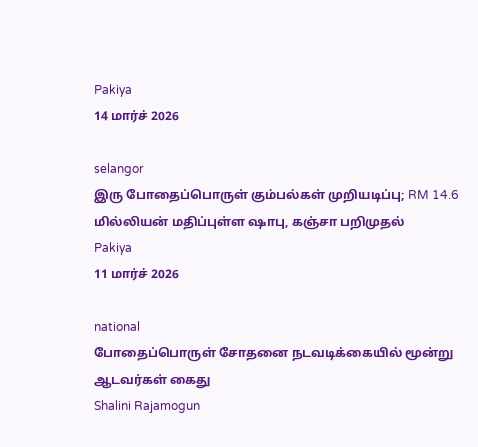Pakiya
14 மார்ச் 2026

selangor
இரு போதைப்பொருள் கும்பல்கள் முறியடிப்பு; RM 14.6 மில்லியன் மதிப்புள்ள ஷாபு, கஞ்சா பறிமுதல்
Pakiya
11 மார்ச் 2026

national
போதைப்பொருள் சோதனை நடவடிக்கையில் மூன்று ஆடவர்கள் கைது
Shalini Rajamogun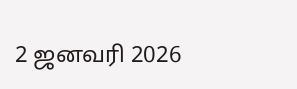2 ஜனவரி 2026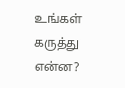உங்கள் கருத்து என்ன?